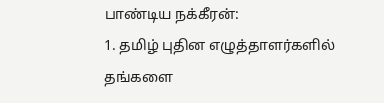பாண்டிய நக்கீரன்:
1. தமிழ் புதின எழுத்தாளர்களில் தங்களை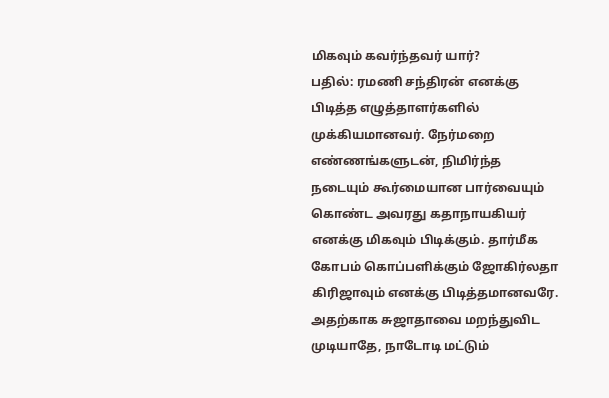மிகவும் கவர்ந்தவர் யார்?
பதில்: ரமணி சந்திரன் எனக்கு பிடித்த எழுத்தாளர்களில் முக்கியமானவர். நேர்மறை எண்ணங்களுடன், நிமிர்ந்த நடையும் கூர்மையான பார்வையும் கொண்ட அவரது கதாநாயகியர் எனக்கு மிகவும் பிடிக்கும். தார்மீக கோபம் கொப்பளிக்கும் ஜோகிர்லதா கிரிஜாவும் எனக்கு பிடித்தமானவரே. அதற்காக சுஜாதாவை மறந்துவிட முடியாதே, நாடோடி மட்டும்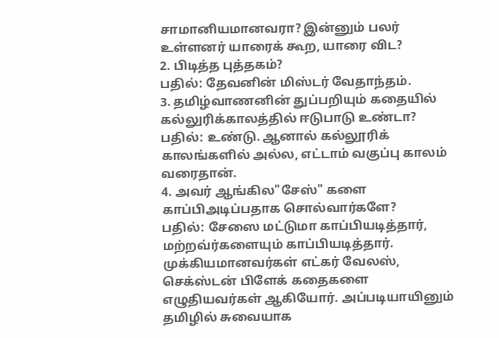சாமானியமானவரா? இன்னும் பலர் உள்ளனர் யாரைக் கூற, யாரை விட?
2. பிடித்த புத்தகம்?
பதில்: தேவனின் மிஸ்டர் வேதாந்தம்.
3. தமிழ்வாணனின் துப்பறியும் கதையில் கல்லுரிக்காலத்தில் ஈடுபாடு உண்டா?
பதில்: உண்டு. ஆனால் கல்லூரிக் காலங்களில் அல்ல, எட்டாம் வகுப்பு காலம் வரைதான்.
4. அவர் ஆங்கில"சேஸ்" களை காப்பிஅடிப்பதாக சொல்வார்களே?
பதில்: சேஸை மட்டுமா காப்பியடித்தார், மற்றவ்ர்களையும் காப்பியடித்தார். முக்கியமானவர்கள் எட்கர் வேலஸ், செக்ஸ்டன் பிளேக் கதைகளை எழுதியவர்கள் ஆகியோர். அப்படியாயினும் தமிழில் சுவையாக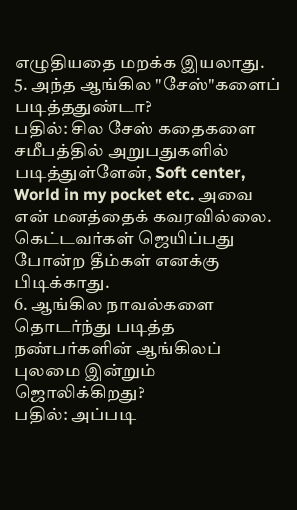எழுதியதை மறக்க இயலாது.
5. அந்த ஆங்கில "சேஸ்"களைப் படித்ததுண்டா?
பதில்: சில சேஸ் கதைகளை சமீபத்தில் அறுபதுகளில் படித்துள்ளேன், Soft center, World in my pocket etc. அவை என் மனத்தைக் கவரவில்லை. கெட்டவர்கள் ஜெயிப்பது போன்ற தீம்கள் எனக்கு பிடிக்காது.
6. ஆங்கில நாவல்களை தொடர்ந்து படித்த நண்பர்களின் ஆங்கிலப் புலமை இன்றும் ஜொலிக்கிறது?
பதில்: அப்படி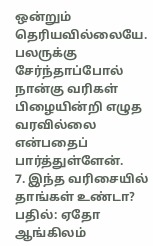ஒன்றும் தெரியவில்லையே. பலருக்கு சேர்ந்தாப்போல் நான்கு வரிகள் பிழையின்றி எழுத வரவில்லை என்பதைப் பார்த்துள்ளேன்.
7. இந்த வரிசையில் தாங்கள் உண்டா?
பதில்: ஏதோ ஆங்கிலம்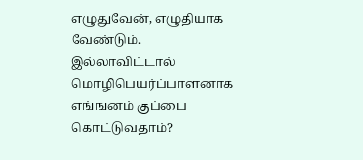எழுதுவேன், எழுதியாக வேண்டும். இல்லாவிட்டால் மொழிபெயர்ப்பாளனாக எங்ஙனம் குப்பை கொட்டுவதாம்?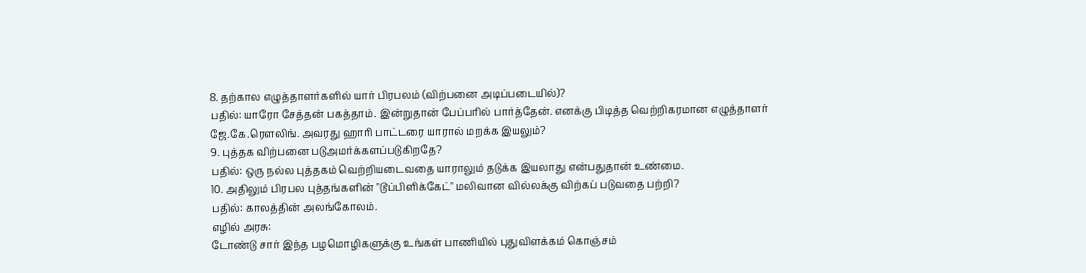8. தற்கால எழுத்தாளர்களில் யார் பிரபலம் (விற்பனை அடிப்படையில்)?
பதில்: யாரோ சேத்தன் பகத்தாம். இன்றுதான் பேப்பரில் பார்த்தேன். எனக்கு பிடித்த வெற்றிகரமான எழுத்தாளர் ஜே.கே.ரௌலிங். அவரது ஹாரி பாட்டரை யாரால் மறக்க இயலும்?
9. புத்தக விற்பனை படுஅமர்க்களப்படுகிறதே?
பதில்: ஒரு நல்ல புத்தகம் வெற்றியடைவதை யாராலும் தடுக்க இயலாது என்பதுதான் உண்மை.
10. அதிலும் பிரபல புத்தங்களின் "டூப்பிளிக்கேட்" மலிவான வில்லக்கு விற்கப் படுவதை பற்றி?
பதில்: காலத்தின் அலங்கோலம்.
எழில் அரசு:
டோண்டு சார் இந்த பழமொழிகளுக்கு உங்கள் பாணியில் புதுவிளக்கம் கொஞ்சம்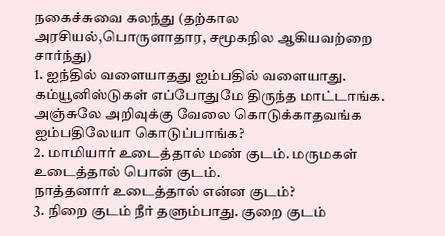நகைச்சுவை கலந்து (தற்கால அரசியல்,பொருளாதார, சமூகநில ஆகியவற்றை சார்ந்து)
1. ஐந்தில் வளையாதது ஐம்பதில் வளையாது.
கம்யூனிஸ்டுகள் எப்போதுமே திருந்த மாட்டாங்க. அஞ்சுலே அறிவுக்கு வேலை கொடுக்காதவங்க ஐம்பதிலேயா கொடுப்பாங்க?
2. மாமியார் உடைத்தால் மண் குடம். மருமகள் உடைத்தால் பொன் குடம்.
நாத்தனார் உடைத்தால் என்ன குடம்?
3. நிறை குடம் நீர் தளும்பாது. குறை குடம்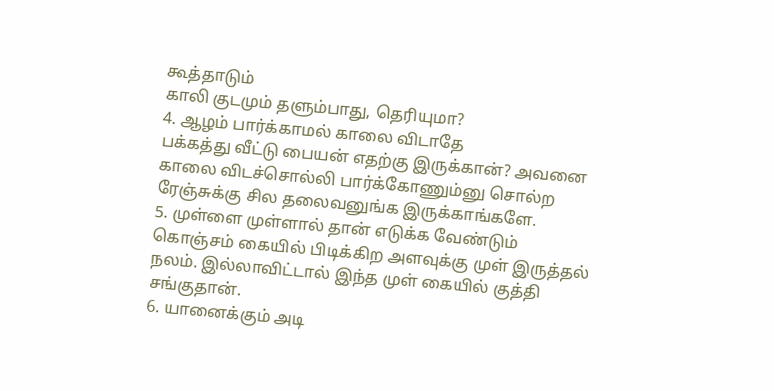கூத்தாடும்
காலி குடமும் தளும்பாது, தெரியுமா?
4. ஆழம் பார்க்காமல் காலை விடாதே
பக்கத்து வீட்டு பையன் எதற்கு இருக்கான்? அவனை காலை விடச்சொல்லி பார்க்கோணும்னு சொல்ற ரேஞ்சுக்கு சில தலைவனுங்க இருக்காங்களே.
5. முள்ளை முள்ளால் தான் எடுக்க வேண்டும்
கொஞ்சம் கையில் பிடிக்கிற அளவுக்கு முள் இருத்தல் நலம். இல்லாவிட்டால் இந்த முள் கையில் குத்தி சங்குதான்.
6. யானைக்கும் அடி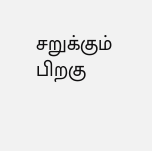சறுக்கும்
பிறகு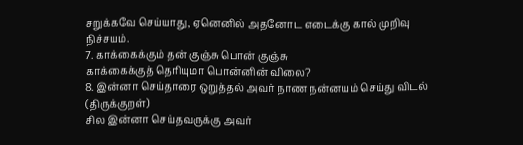சறுக்கவே செய்யாது, ஏனெனில் அதனோட எடைக்கு கால் முறிவு நிச்சயம்.
7. காக்கைக்கும் தன் குஞ்சு பொன் குஞ்சு
காக்கைக்குத் தெரியுமா பொன்னின் விலை?
8. இன்னா செய்தாரை ஒறுத்தல் அவர் நாண நன்னயம் செய்து விடல் (திருக்குறள்)
சில இன்னா செய்தவருக்கு அவர்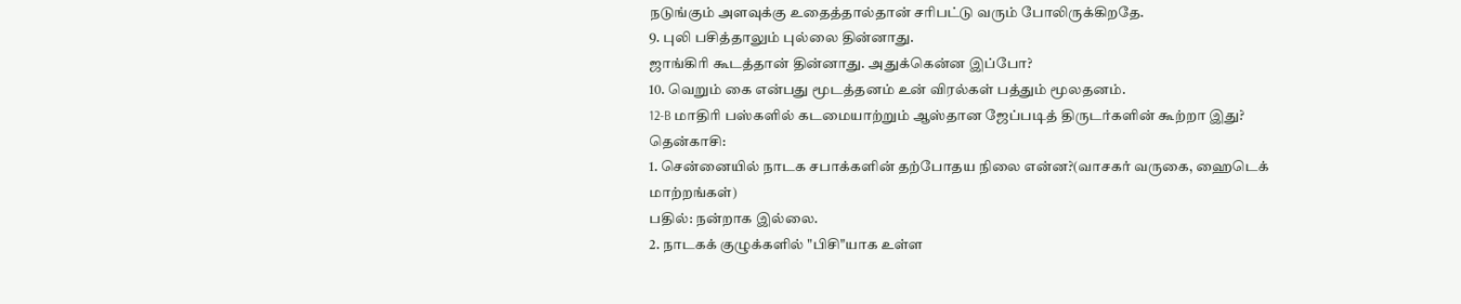நடுங்கும் அளவுக்கு உதைத்தால்தான் சரிபட்டு வரும் போலிருக்கிறதே.
9. புலி பசித்தாலும் புல்லை தின்னாது.
ஜாங்கிரி கூடத்தான் தின்னாது. அதுக்கென்ன இப்போ?
10. வெறும் கை என்பது மூடத்தனம் உன் விரல்கள் பத்தும் மூலதனம்.
12-B மாதிரி பஸ்களில் கடமையாற்றும் ஆஸ்தான ஜேப்படித் திருடர்களின் கூற்றா இது?
தென்காசி:
1. சென்னையில் நாடக சபாக்களின் தற்போதய நிலை என்ன?(வாசகர் வருகை, ஹைடெக் மாற்றங்கள்)
பதில்: நன்றாக இல்லை.
2. நாடகக் குழுக்களில் "பிசி"யாக உள்ள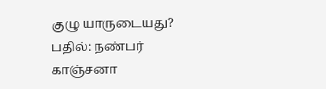குழு யாருடையது?
பதில்: நண்பர் காஞ்சனா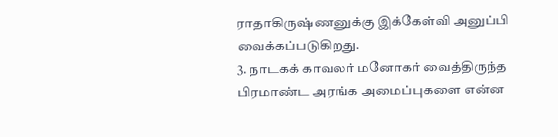ராதாகிருஷ்ணனுக்கு இக்கேள்வி அனுப்பி வைக்கப்படுகிறது.
3. நாடகக் காவலர் மனோகர் வைத்திருந்த பிரமாண்ட அரங்க அமைப்புகளை என்ன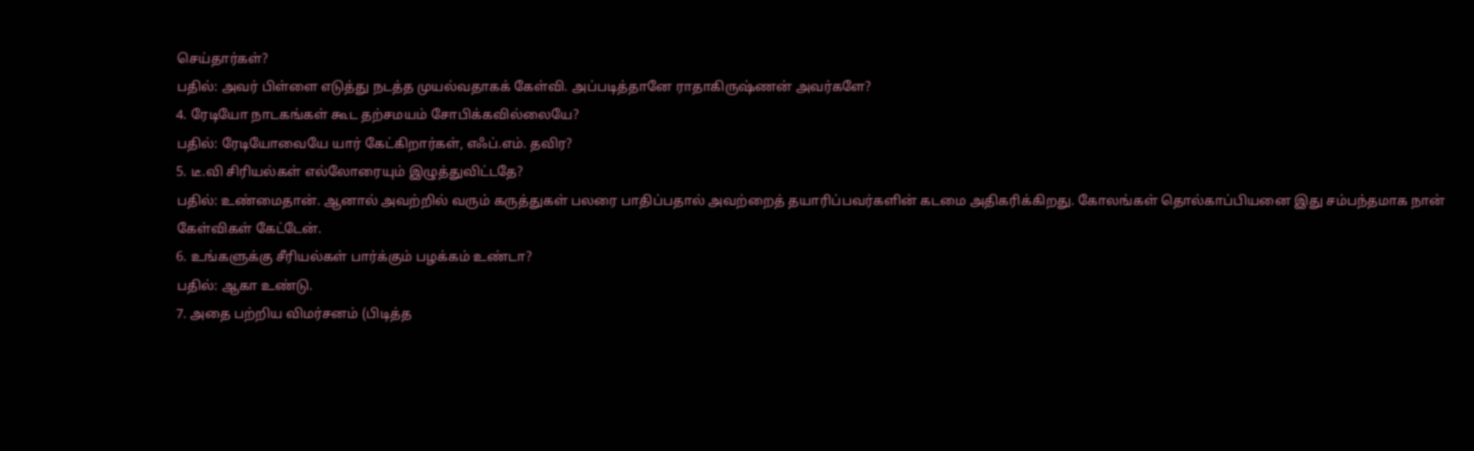செய்தார்கள்?
பதில்: அவர் பிள்ளை எடுத்து நடத்த முயல்வதாகக் கேள்வி. அப்படித்தானே ராதாகிருஷ்ணன் அவர்களே?
4. ரேடியோ நாடகங்கள் கூட தற்சமயம் சோபிக்கவில்லையே?
பதில்: ரேடியோவையே யார் கேட்கிறார்கள், எஃப்.எம். தவிர?
5. டீ.வி சிரியல்கள் எல்லோரையும் இழுத்துவிட்டதே?
பதில்: உண்மைதான். ஆனால் அவற்றில் வரும் கருத்துகள் பலரை பாதிப்பதால் அவற்றைத் தயாரிப்பவர்களின் கடமை அதிகரிக்கிறது. கோலங்கள் தொல்காப்பியனை இது சம்பந்தமாக நான் கேள்விகள் கேட்டேன்.
6. உங்களுக்கு சீரியல்கள் பார்க்கும் பழக்கம் உண்டா?
பதில்: ஆகா உண்டு.
7. அதை பற்றிய விமர்சனம் (பிடித்த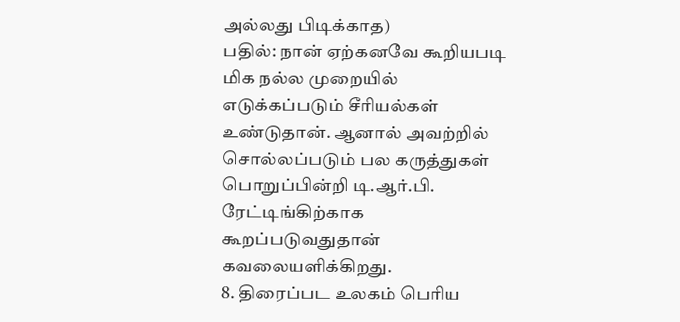அல்லது பிடிக்காத)
பதில்: நான் ஏற்கனவே கூறியபடி மிக நல்ல முறையில் எடுக்கப்படும் சீரியல்கள் உண்டுதான். ஆனால் அவற்றில் சொல்லப்படும் பல கருத்துகள் பொறுப்பின்றி டி.ஆர்.பி. ரேட்டிங்கிற்காக கூறப்படுவதுதான் கவலையளிக்கிறது.
8. திரைப்பட உலகம் பெரிய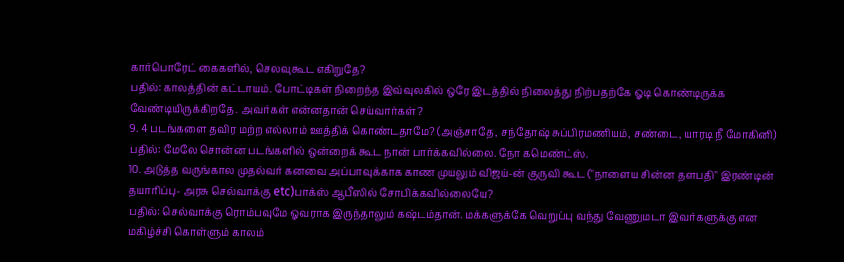கார்பொரேட் கைகளில், செலவுகூட எகிறுதே?
பதில்: காலத்தின் கட்டாயம். போட்டிகள் நிறைந்த இவ்வுலகில் ஒரே இடத்தில் நிலைத்து நிற்பதற்கே ஓடி கொண்டிருக்க வேண்டியிருக்கிறதே. அவர்கள் என்னதான் செய்வார்கள்?
9. 4 படங்களை தவிர மற்ற எல்லாம் ஊத்திக் கொண்டதாமே? (அஞ்சாதே, சந்தோஷ் சுப்பிரமணியம், சண்டை, யாரடி நீ மோகினி)
பதில்: மேலே சொன்ன படங்களில் ஒன்றைக் கூட நான் பார்க்கவில்லை. நோ கமெண்ட்ஸ்.
10. அடுத்த வருங்கால முதல்வர் கனவை அப்பாவுக்காக காண முயலும் விஜய்-ன் குருவி கூட ("நாளைய சின்ன தளபதி" இரண்டின் தயாரிப்பு- அரசு செல்வாக்கு etc)பாக்ஸ் ஆபீஸில் சோபிக்கவில்லையே?
பதில்: செல்வாக்கு ரொம்பவுமே ஓவராக இருந்தாலும் கஷ்டம்தான். மக்களுக்கே வெறுப்பு வந்து வேணுமடா இவர்களுக்கு என மகிழ்ச்சி கொள்ளும் காலம்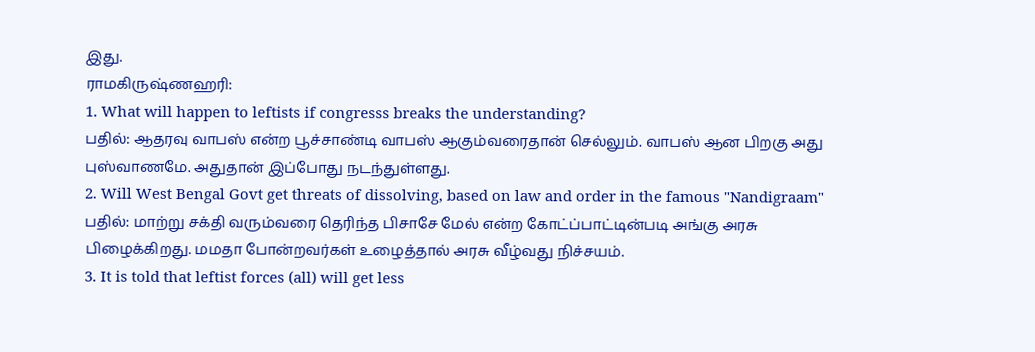இது.
ராமகிருஷ்ணஹரி:
1. What will happen to leftists if congresss breaks the understanding?
பதில்: ஆதரவு வாபஸ் என்ற பூச்சாண்டி வாபஸ் ஆகும்வரைதான் செல்லும். வாபஸ் ஆன பிறகு அது புஸ்வாணமே. அதுதான் இப்போது நடந்துள்ளது.
2. Will West Bengal Govt get threats of dissolving, based on law and order in the famous "Nandigraam"
பதில்: மாற்று சக்தி வரும்வரை தெரிந்த பிசாசே மேல் என்ற கோட்ப்பாட்டின்படி அங்கு அரசு பிழைக்கிறது. மமதா போன்றவர்கள் உழைத்தால் அரசு வீழ்வது நிச்சயம்.
3. It is told that leftist forces (all) will get less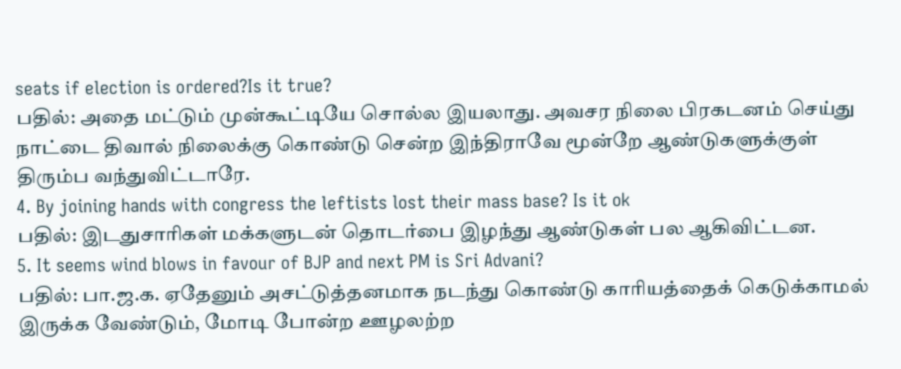seats if election is ordered?Is it true?
பதில்: அதை மட்டும் முன்கூட்டியே சொல்ல இயலாது. அவசர நிலை பிரகடனம் செய்து நாட்டை திவால் நிலைக்கு கொண்டு சென்ற இந்திராவே மூன்றே ஆண்டுகளுக்குள் திரும்ப வந்துவிட்டாரே.
4. By joining hands with congress the leftists lost their mass base? Is it ok
பதில்: இடதுசாரிகள் மக்களுடன் தொடர்பை இழந்து ஆண்டுகள் பல ஆகிவிட்டன.
5. It seems wind blows in favour of BJP and next PM is Sri Advani?
பதில்: பா.ஜ.க. ஏதேனும் அசட்டுத்தனமாக நடந்து கொண்டு காரியத்தைக் கெடுக்காமல் இருக்க வேண்டும், மோடி போன்ற ஊழலற்ற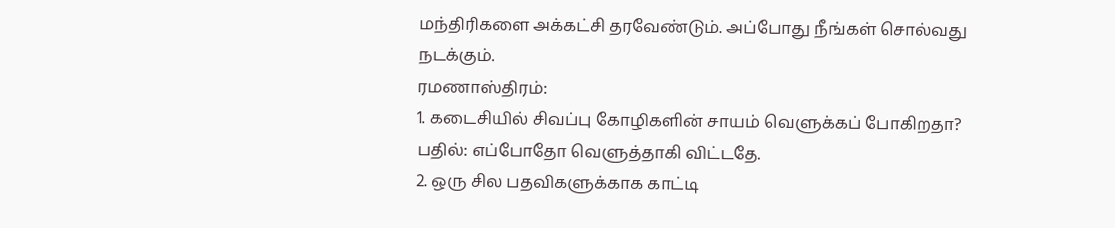மந்திரிகளை அக்கட்சி தரவேண்டும். அப்போது நீங்கள் சொல்வது நடக்கும்.
ரமணாஸ்திரம்:
1. கடைசியில் சிவப்பு கோழிகளின் சாயம் வெளுக்கப் போகிறதா?
பதில்: எப்போதோ வெளுத்தாகி விட்டதே.
2. ஒரு சில பதவிகளுக்காக காட்டி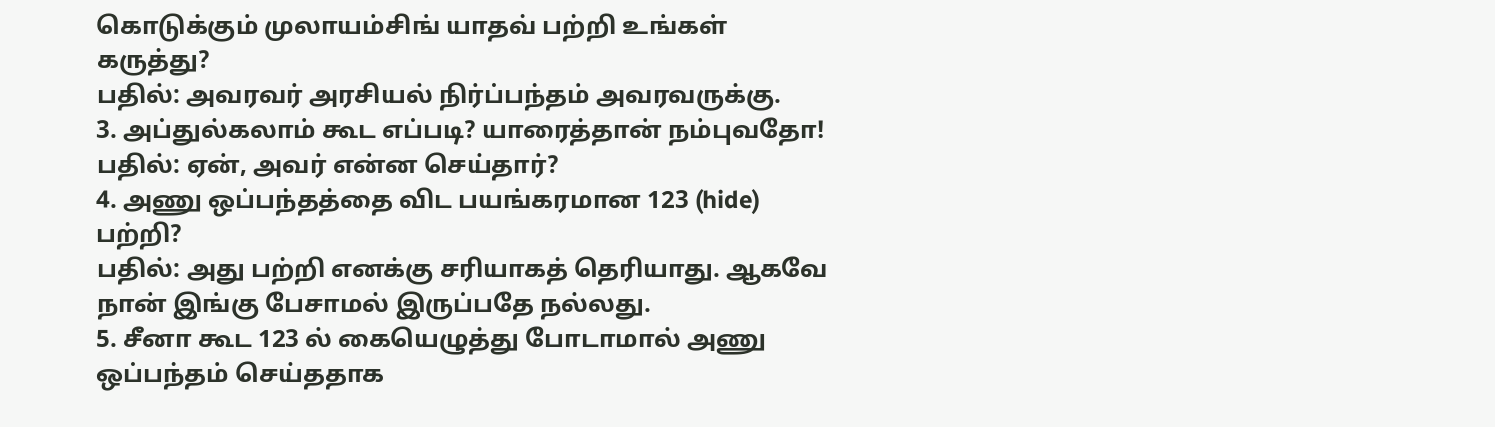கொடுக்கும் முலாயம்சிங் யாதவ் பற்றி உங்கள் கருத்து?
பதில்: அவரவர் அரசியல் நிர்ப்பந்தம் அவரவருக்கு.
3. அப்துல்கலாம் கூட எப்படி? யாரைத்தான் நம்புவதோ!
பதில்: ஏன், அவர் என்ன செய்தார்?
4. அணு ஒப்பந்தத்தை விட பயங்கரமான 123 (hide) பற்றி?
பதில்: அது பற்றி எனக்கு சரியாகத் தெரியாது. ஆகவே நான் இங்கு பேசாமல் இருப்பதே நல்லது.
5. சீனா கூட 123 ல் கையெழுத்து போடாமால் அணு ஒப்பந்தம் செய்ததாக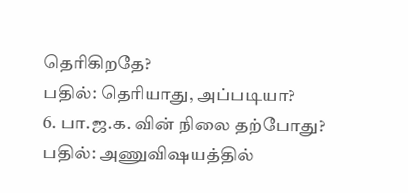தெரிகிறதே?
பதில்: தெரியாது, அப்படியா?
6. பா.ஜ.க. வின் நிலை தற்போது?
பதில்: அணுவிஷயத்தில்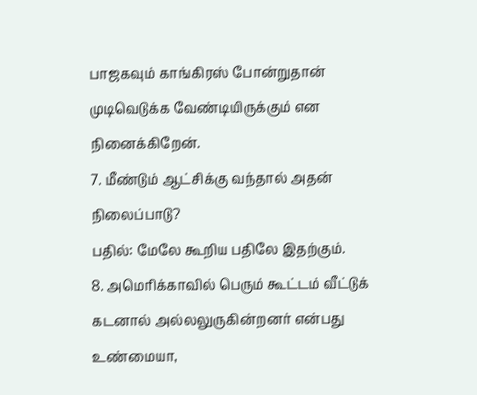பாஜகவும் காங்கிரஸ் போன்றுதான் முடிவெடுக்க வேண்டியிருக்கும் என நினைக்கிறேன்.
7. மீண்டும் ஆட்சிக்கு வந்தால் அதன் நிலைப்பாடு?
பதில்: மேலே கூறிய பதிலே இதற்கும்.
8. அமெரிக்காவில் பெரும் கூட்டம் வீட்டுக் கடனால் அல்லலுருகின்றனர் என்பது உண்மையா,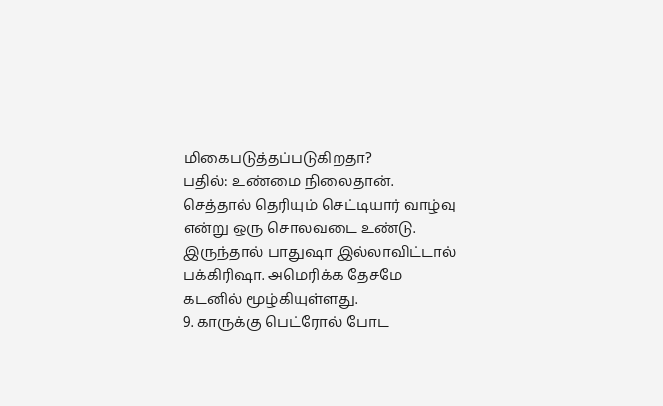மிகைபடுத்தப்படுகிறதா?
பதில்: உண்மை நிலைதான். செத்தால் தெரியும் செட்டியார் வாழ்வு என்று ஒரு சொலவடை உண்டு. இருந்தால் பாதுஷா இல்லாவிட்டால் பக்கிரிஷா. அமெரிக்க தேசமே கடனில் மூழ்கியுள்ளது.
9. காருக்கு பெட்ரோல் போட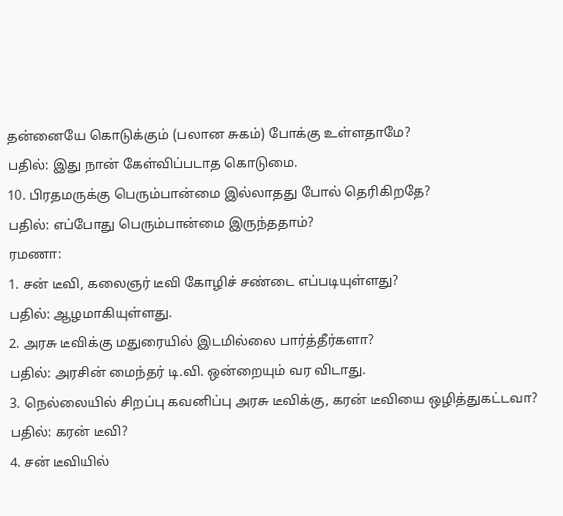தன்னையே கொடுக்கும் (பலான சுகம்) போக்கு உள்ளதாமே?
பதில்: இது நான் கேள்விப்படாத கொடுமை.
10. பிரதமருக்கு பெரும்பான்மை இல்லாதது போல் தெரிகிறதே?
பதில்: எப்போது பெரும்பான்மை இருந்ததாம்?
ரமணா:
1. சன் டீவி, கலைஞர் டீவி கோழிச் சண்டை எப்படியுள்ளது?
பதில்: ஆழமாகியுள்ளது.
2. அரசு டீவிக்கு மதுரையில் இடமில்லை பார்த்தீர்களா?
பதில்: அரசின் மைந்தர் டி.வி. ஒன்றையும் வர விடாது.
3. நெல்லையில் சிறப்பு கவனிப்பு அரசு டீவிக்கு, கரன் டீவியை ஒழித்துகட்டவா?
பதில்: கரன் டீவி?
4. சன் டீவியில்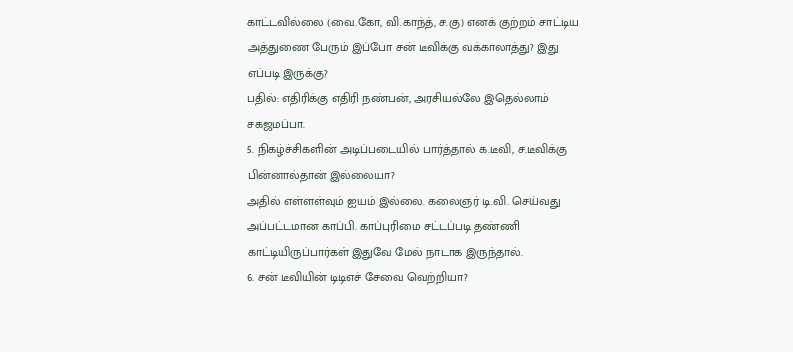காட்டவில்லை (வை.கோ, வி.காந்த், ச.கு) எனக் குற்றம் சாட்டிய அத்துணை பேரும் இப்போ சன் டீவிக்கு வக்காலாத்து? இது எப்படி இருக்கு?
பதில்: எதிரிக்கு எதிரி நண்பன், அரசியல்லே இதெல்லாம் சகஜமப்பா.
5. நிகழ்ச்சிகளின் அடிப்படையில் பார்த்தால் க.டீவி, ச.டீவிக்கு பின்னால்தான் இல்லையா?
அதில் எள்ளள்வும் ஐயம் இல்லை. கலைஞர் டி.வி. செய்வது அப்பட்டமான காப்பி. காப்புரிமை சட்டப்படி தண்ணி காட்டியிருப்பார்கள் இதுவே மேல் நாடாக இருந்தால்.
6. சன் டீவியின் டிடிஎச் சேவை வெற்றியா?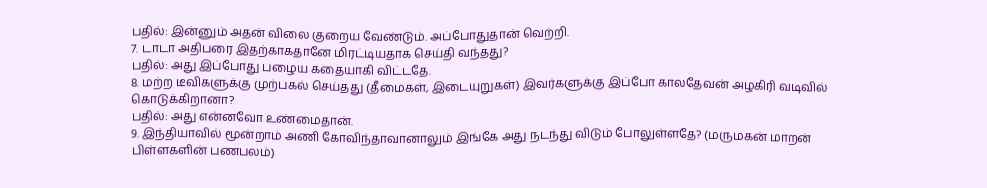பதில்: இன்னும் அதன் விலை குறைய வேண்டும். அப்போதுதான் வெற்றி.
7. டாடா அதிபரை இதற்காகதானே மிரட்டியதாக செய்தி வந்தது?
பதில்: அது இப்போது பழைய கதையாகி விட்டதே.
8. மற்ற டீவிகளுக்கு முற்பகல் செய்தது (தீமைகள், இடையுறுகள்) இவர்களுக்கு இப்போ காலதேவன் அழகிரி வடிவில் கொடுக்கிறானா?
பதில்: அது என்னவோ உண்மைதான்.
9. இந்தியாவில் மூன்றாம் அணி கோவிந்தாவானாலும் இங்கே அது நடந்து விடும் போலுள்ளதே? (மருமகன் மாறன் பிள்ளகளின் பணபலம்)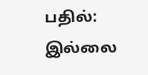பதில்: இல்லை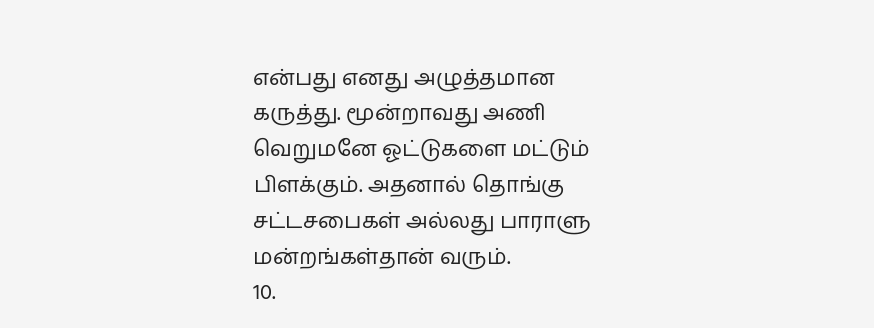என்பது எனது அழுத்தமான கருத்து. மூன்றாவது அணி வெறுமனே ஓட்டுகளை மட்டும் பிளக்கும். அதனால் தொங்கு சட்டசபைகள் அல்லது பாராளு மன்றங்கள்தான் வரும்.
10.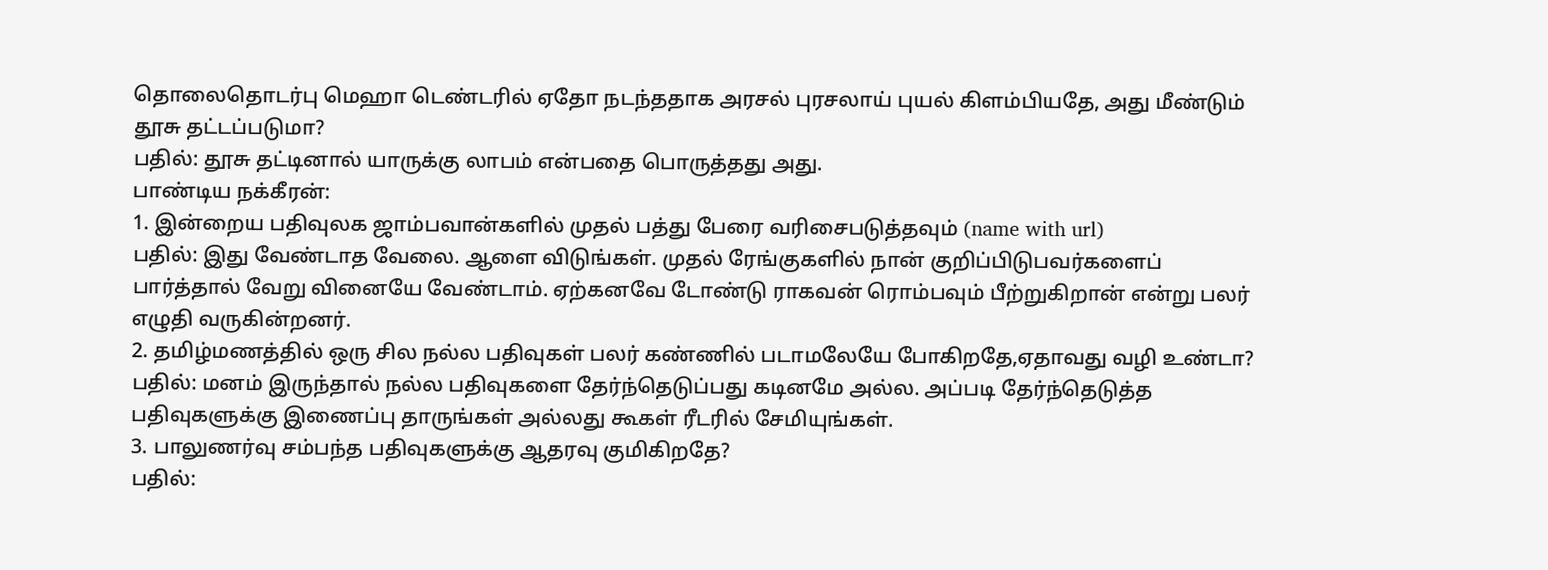தொலைதொடர்பு மெஹா டெண்டரில் ஏதோ நடந்ததாக அரசல் புரசலாய் புயல் கிளம்பியதே, அது மீண்டும் தூசு தட்டப்படுமா?
பதில்: தூசு தட்டினால் யாருக்கு லாபம் என்பதை பொருத்தது அது.
பாண்டிய நக்கீரன்:
1. இன்றைய பதிவுலக ஜாம்பவான்களில் முதல் பத்து பேரை வரிசைபடுத்தவும் (name with url)
பதில்: இது வேண்டாத வேலை. ஆளை விடுங்கள். முதல் ரேங்குகளில் நான் குறிப்பிடுபவர்களைப் பார்த்தால் வேறு வினையே வேண்டாம். ஏற்கனவே டோண்டு ராகவன் ரொம்பவும் பீற்றுகிறான் என்று பலர் எழுதி வருகின்றனர்.
2. தமிழ்மணத்தில் ஒரு சில நல்ல பதிவுகள் பலர் கண்ணில் படாமலேயே போகிறதே,ஏதாவது வழி உண்டா?
பதில்: மனம் இருந்தால் நல்ல பதிவுகளை தேர்ந்தெடுப்பது கடினமே அல்ல. அப்படி தேர்ந்தெடுத்த பதிவுகளுக்கு இணைப்பு தாருங்கள் அல்லது கூகள் ரீடரில் சேமியுங்கள்.
3. பாலுணர்வு சம்பந்த பதிவுகளுக்கு ஆதரவு குமிகிறதே?
பதில்: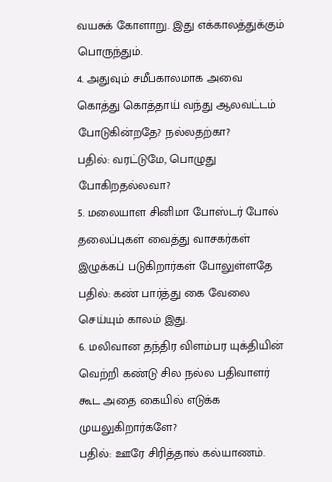வயசுக் கோளாறு. இது எக்காலத்துக்கும் பொருந்தும்.
4. அதுவும் சமீபகாலமாக அவை கொத்து கொத்தாய் வந்து ஆலவட்டம் போடுகின்றதே? நல்லதற்கா?
பதில்: வரட்டுமே, பொழுது போகிறதல்லவா?
5. மலையாள சினிமா போஸ்டர் போல் தலைப்புகள் வைத்து வாசகர்கள் இழுக்கப் படுகிறார்கள் போலுள்ளதே
பதில்: கண் பார்த்து கை வேலை செய்யும் காலம் இது.
6. மலிவான தந்திர விளம்பர யுக்தியின் வெற்றி கண்டு சில நல்ல பதிவாளர் கூட அதை கையில் எடுக்க முயலுகிறார்களே?
பதில்: ஊரே சிரித்தால் கல்யாணம்.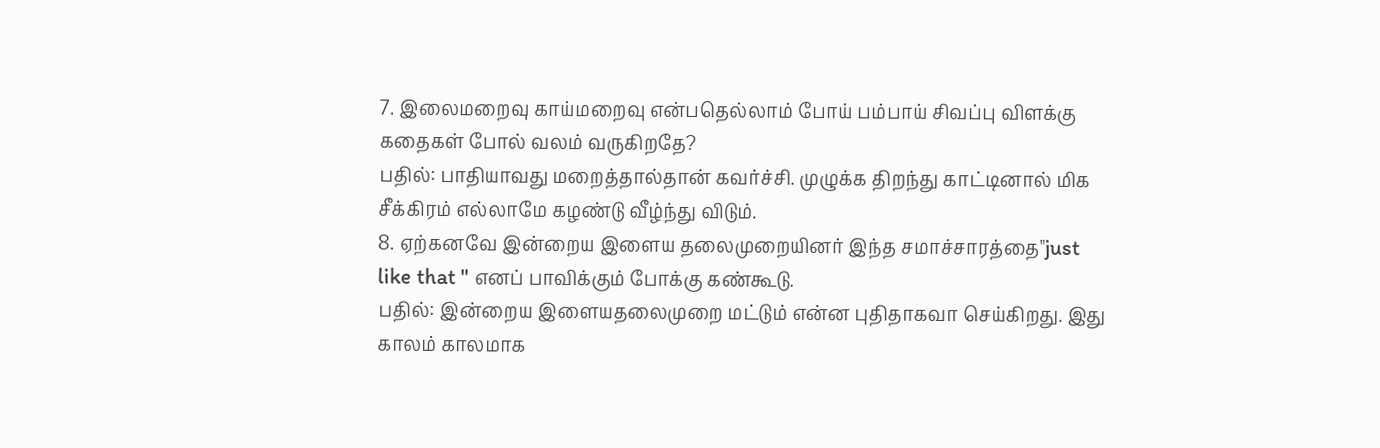7. இலைமறைவு காய்மறைவு என்பதெல்லாம் போய் பம்பாய் சிவப்பு விளக்கு கதைகள் போல் வலம் வருகிறதே?
பதில்: பாதியாவது மறைத்தால்தான் கவர்ச்சி. முழுக்க திறந்து காட்டினால் மிக சீக்கிரம் எல்லாமே கழண்டு வீழ்ந்து விடும்.
8. ஏற்கனவே இன்றைய இளைய தலைமுறையினர் இந்த சமாச்சாரத்தை"just like that " எனப் பாவிக்கும் போக்கு கண்கூடு.
பதில்: இன்றைய இளையதலைமுறை மட்டும் என்ன புதிதாகவா செய்கிறது. இது காலம் காலமாக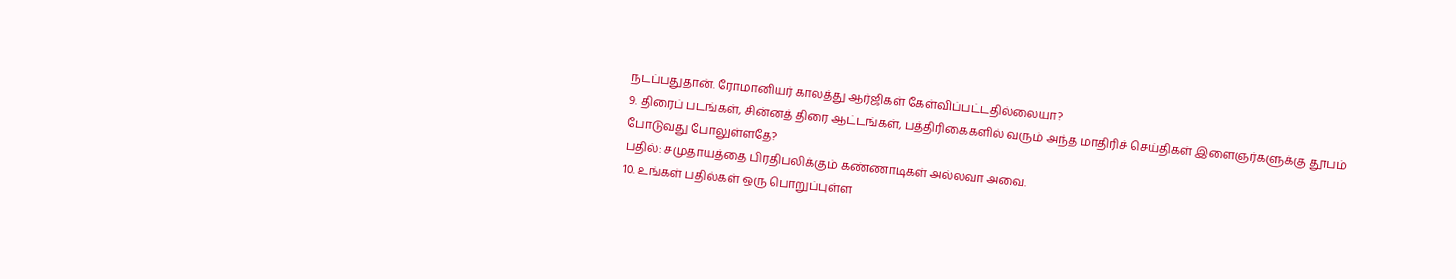நடப்பதுதான். ரோமானியர் காலத்து ஆர்ஜிகள் கேள்விப்பட்டதில்லையா?
9. திரைப் படங்கள், சின்னத் திரை ஆட்டங்கள், பத்திரிகைகளில் வரும் அந்த மாதிரிச் செய்திகள் இளைஞர்களுக்கு தூபம் போடுவது போலுள்ளதே?
பதில்: சமுதாயத்தை பிரதிபலிக்கும் கண்ணாடிகள் அல்லவா அவை.
10. உங்கள் பதில்கள் ஒரு பொறுப்புள்ள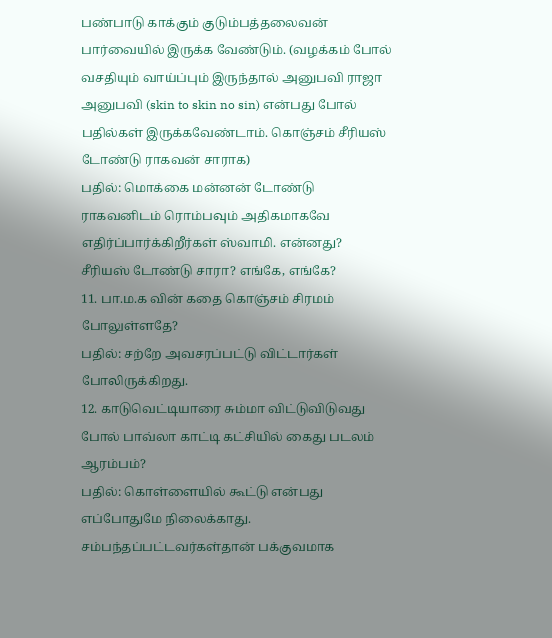பண்பாடு காக்கும் குடும்பத்தலைவன்
பார்வையில் இருக்க வேண்டும். (வழக்கம் போல் வசதியும் வாய்ப்பும் இருந்தால் அனுபவி ராஜா அனுபவி (skin to skin no sin) என்பது போல் பதில்கள் இருக்கவேண்டாம். கொஞ்சம் சீரியஸ் டோண்டு ராகவன் சாராக)
பதில்: மொக்கை மன்னன் டோண்டு ராகவனிடம் ரொம்பவும் அதிகமாகவே எதிர்ப்பார்க்கிறீர்கள் ஸ்வாமி. என்னது? சீரியஸ் டோண்டு சாரா? எங்கே, எங்கே?
11. பா.ம.க வின் கதை கொஞ்சம் சிரமம் போலுள்ளதே?
பதில்: சற்றே அவசரப்பட்டு விட்டார்கள் போலிருக்கிறது.
12. காடுவெட்டியாரை சும்மா விட்டுவிடுவது போல் பாவ்லா காட்டி கட்சியில் கைது படலம் ஆரம்பம்?
பதில்: கொள்ளையில் கூட்டு என்பது எப்போதுமே நிலைக்காது. சம்பந்தப்பட்டவர்கள்தான் பக்குவமாக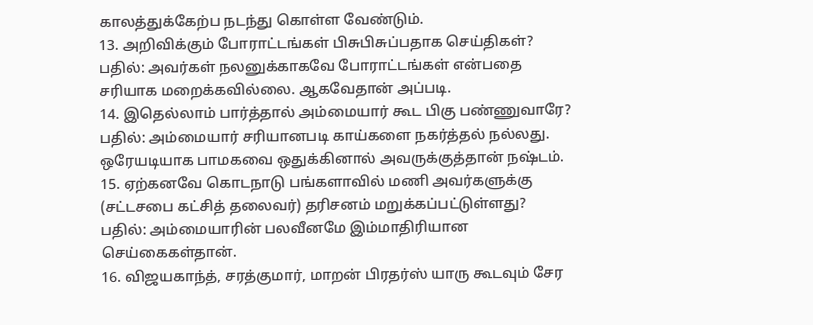காலத்துக்கேற்ப நடந்து கொள்ள வேண்டும்.
13. அறிவிக்கும் போராட்டங்கள் பிசுபிசுப்பதாக செய்திகள்?
பதில்: அவர்கள் நலனுக்காகவே போராட்டங்கள் என்பதை சரியாக மறைக்கவில்லை. ஆகவேதான் அப்படி.
14. இதெல்லாம் பார்த்தால் அம்மையார் கூட பிகு பண்ணுவாரே?
பதில்: அம்மையார் சரியானபடி காய்களை நகர்த்தல் நல்லது. ஒரேயடியாக பாமகவை ஒதுக்கினால் அவருக்குத்தான் நஷ்டம்.
15. ஏற்கனவே கொடநாடு பங்களாவில் மணி அவர்களுக்கு (சட்டசபை கட்சித் தலைவர்) தரிசனம் மறுக்கப்பட்டுள்ளது?
பதில்: அம்மையாரின் பலவீனமே இம்மாதிரியான செய்கைகள்தான்.
16. விஜயகாந்த், சரத்குமார், மாறன் பிரதர்ஸ் யாரு கூடவும் சேர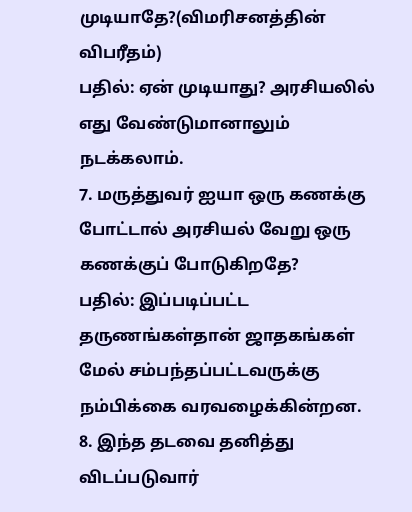முடியாதே?(விமரிசனத்தின் விபரீதம்)
பதில்: ஏன் முடியாது? அரசியலில் எது வேண்டுமானாலும் நடக்கலாம்.
7. மருத்துவர் ஐயா ஒரு கணக்கு போட்டால் அரசியல் வேறு ஒரு கணக்குப் போடுகிறதே?
பதில்: இப்படிப்பட்ட தருணங்கள்தான் ஜாதகங்கள் மேல் சம்பந்தப்பட்டவருக்கு நம்பிக்கை வரவழைக்கின்றன.
8. இந்த தடவை தனித்து விடப்படுவார்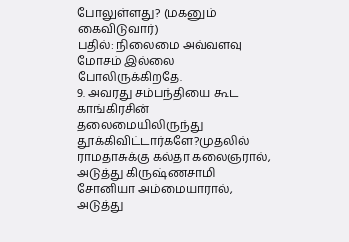போலுள்ளது? (மகனும் கைவிடுவார்)
பதில்: நிலைமை அவ்வளவு மோசம் இல்லை போலிருக்கிறதே.
9. அவரது சம்பந்தியை கூட காங்கிரசின் தலைமையிலிருந்து தூக்கிவிட்டார்களே?முதலில் ராமதாசுக்கு கல்தா கலைஞரால், அடுத்து கிருஷ்ணசாமி சோனியா அம்மையாரால், அடுத்து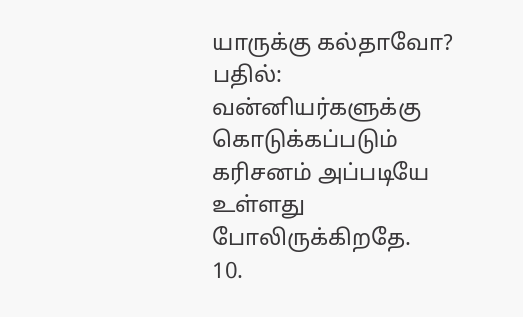யாருக்கு கல்தாவோ?
பதில்: வன்னியர்களுக்கு கொடுக்கப்படும் கரிசனம் அப்படியே உள்ளது போலிருக்கிறதே.
10.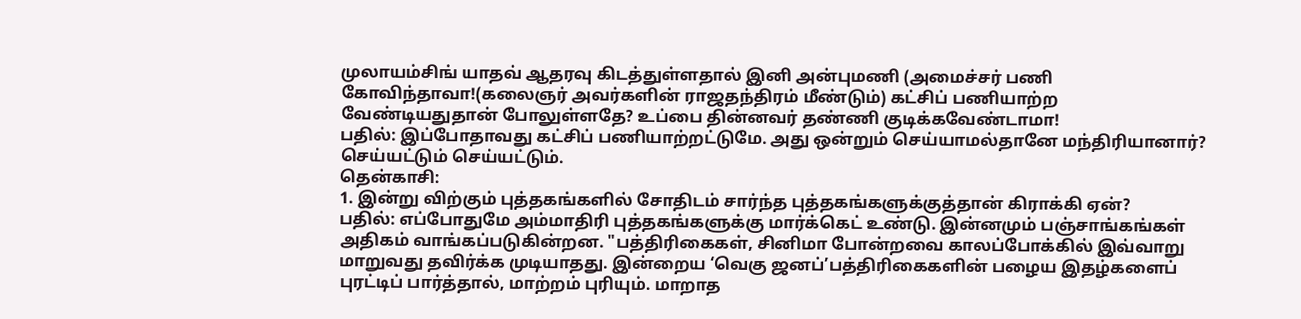முலாயம்சிங் யாதவ் ஆதரவு கிடத்துள்ளதால் இனி அன்புமணி (அமைச்சர் பணி கோவிந்தாவா!(கலைஞர் அவர்களின் ராஜதந்திரம் மீண்டும்) கட்சிப் பணியாற்ற வேண்டியதுதான் போலுள்ளதே? உப்பை தின்னவர் தண்ணி குடிக்கவேண்டாமா!
பதில்: இப்போதாவது கட்சிப் பணியாற்றட்டுமே. அது ஒன்றும் செய்யாமல்தானே மந்திரியானார்? செய்யட்டும் செய்யட்டும்.
தென்காசி:
1. இன்று விற்கும் புத்தகங்களில் சோதிடம் சார்ந்த புத்தகங்களுக்குத்தான் கிராக்கி ஏன்?
பதில்: எப்போதுமே அம்மாதிரி புத்தகங்களுக்கு மார்க்கெட் உண்டு. இன்னமும் பஞ்சாங்கங்கள் அதிகம் வாங்கப்படுகின்றன. "பத்திரிகைகள், சினிமா போன்றவை காலப்போக்கில் இவ்வாறு மாறுவது தவிர்க்க முடியாதது. இன்றைய ‘வெகு ஜனப்’பத்திரிகைகளின் பழைய இதழ்களைப் புரட்டிப் பார்த்தால், மாற்றம் புரியும். மாறாத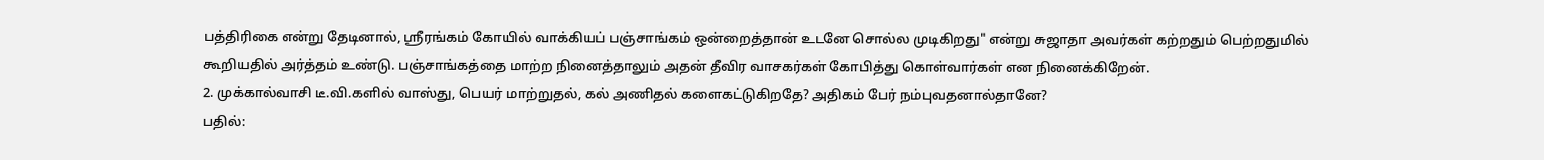பத்திரிகை என்று தேடினால், ஸ்ரீரங்கம் கோயில் வாக்கியப் பஞ்சாங்கம் ஒன்றைத்தான் உடனே சொல்ல முடிகிறது" என்று சுஜாதா அவர்கள் கற்றதும் பெற்றதுமில் கூறியதில் அர்த்தம் உண்டு. பஞ்சாங்கத்தை மாற்ற நினைத்தாலும் அதன் தீவிர வாசகர்கள் கோபித்து கொள்வார்கள் என நினைக்கிறேன்.
2. முக்கால்வாசி டீ.வி.களில் வாஸ்து, பெயர் மாற்றுதல், கல் அணிதல் களைகட்டுகிறதே? அதிகம் பேர் நம்புவதனால்தானே?
பதில்: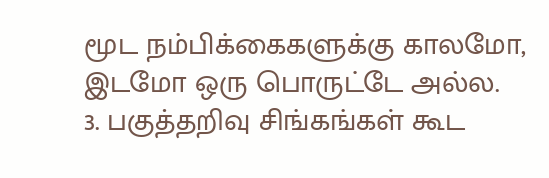மூட நம்பிக்கைகளுக்கு காலமோ, இடமோ ஒரு பொருட்டே அல்ல.
3. பகுத்தறிவு சிங்கங்கள் கூட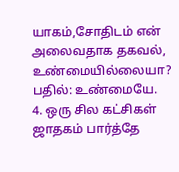யாகம்,சோதிடம் என் அலைவதாக தகவல், உண்மையில்லையா?
பதில்: உண்மையே.
4. ஒரு சில கட்சிகள் ஜாதகம் பார்த்தே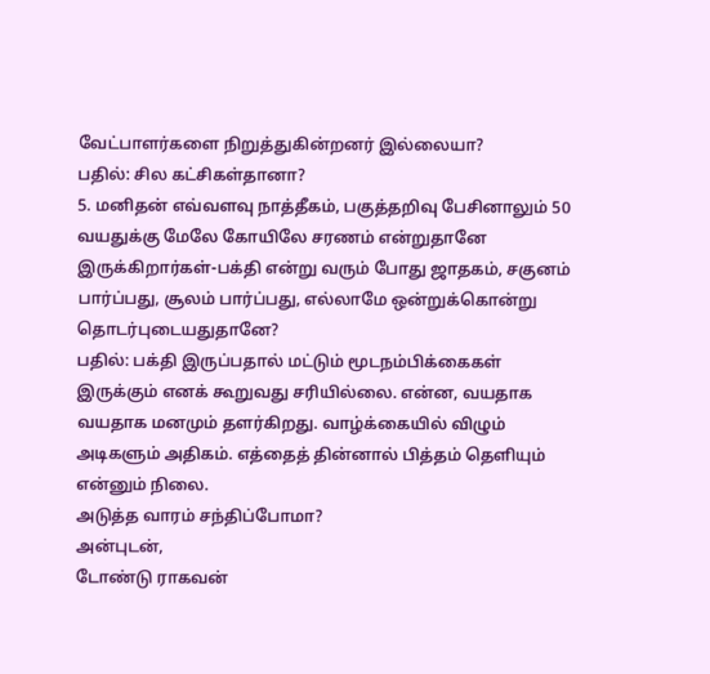வேட்பாளர்களை நிறுத்துகின்றனர் இல்லையா?
பதில்: சில கட்சிகள்தானா?
5. மனிதன் எவ்வளவு நாத்தீகம், பகுத்தறிவு பேசினாலும் 50 வயதுக்கு மேலே கோயிலே சரணம் என்றுதானே இருக்கிறார்கள்-பக்தி என்று வரும் போது ஜாதகம், சகுனம் பார்ப்பது, சூலம் பார்ப்பது, எல்லாமே ஒன்றுக்கொன்று தொடர்புடையதுதானே?
பதில்: பக்தி இருப்பதால் மட்டும் மூடநம்பிக்கைகள் இருக்கும் எனக் கூறுவது சரியில்லை. என்ன, வயதாக வயதாக மனமும் தளர்கிறது. வாழ்க்கையில் விழும் அடிகளும் அதிகம். எத்தைத் தின்னால் பித்தம் தெளியும் என்னும் நிலை.
அடுத்த வாரம் சந்திப்போமா?
அன்புடன்,
டோண்டு ராகவன்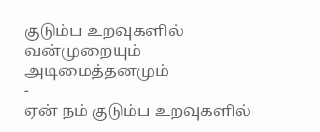குடும்ப உறவுகளில் வன்முறையும் அடிமைத்தனமும்
-
ஏன் நம் குடும்ப உறவுகளில்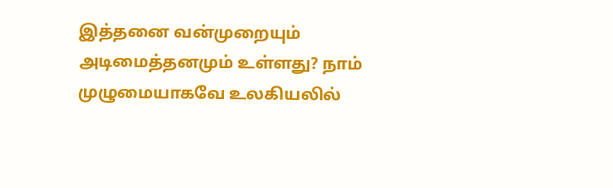இத்தனை வன்முறையும் அடிமைத்தனமும் உள்ளது? நாம்
முழுமையாகவே உலகியலில்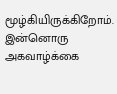மூழ்கியிருக்கிறோம். இன்னொரு அகவாழ்க்கை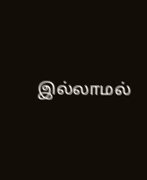இல்லாமல்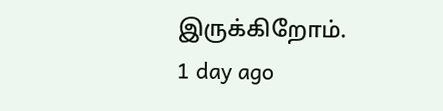இருக்கிறோம்.
1 day ago